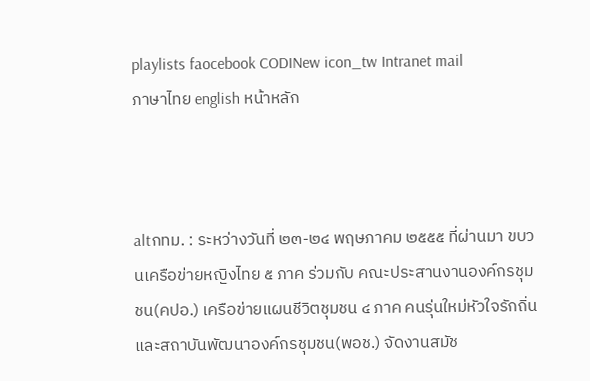playlists faocebook CODINew icon_tw Intranet mail
ภาษาไทย english หน้าหลัก



altกทม. : ระหว่างวันที่ ๒๓-๒๔ พฤษภาคม ๒๕๕๕ ที่ผ่านมา ขบวนเครือข่ายหญิงไทย ๕ ภาค ร่วมกับ คณะประสานงานองค์กรชุมชน(คปอ.) เครือข่ายแผนชีวิตชุมชน ๔ ภาค คนรุ่นใหม่หัวใจรักถิ่น และสถาบันพัฒนาองค์กรชุมชน(พอช.) จัดงานสมัช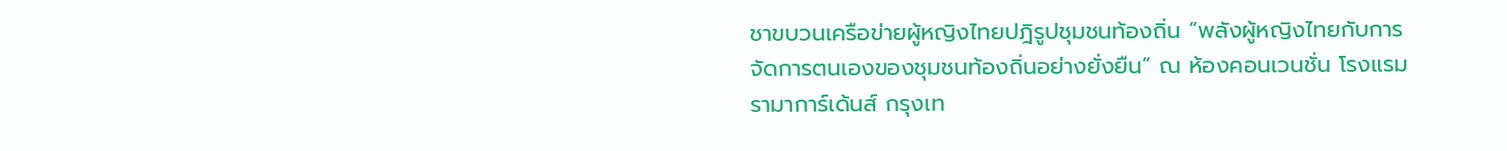ชาขบวนเครือข่ายผู้หญิงไทยปฎิรูปชุมชนท้องถิ่น “พลังผู้หญิงไทยกับการจัดการตนเองของชุมชนท้องถิ่นอย่างยั่งยืน” ณ ห้องคอนเวนชั่น โรงแรมรามาการ์เด้นส์ กรุงเท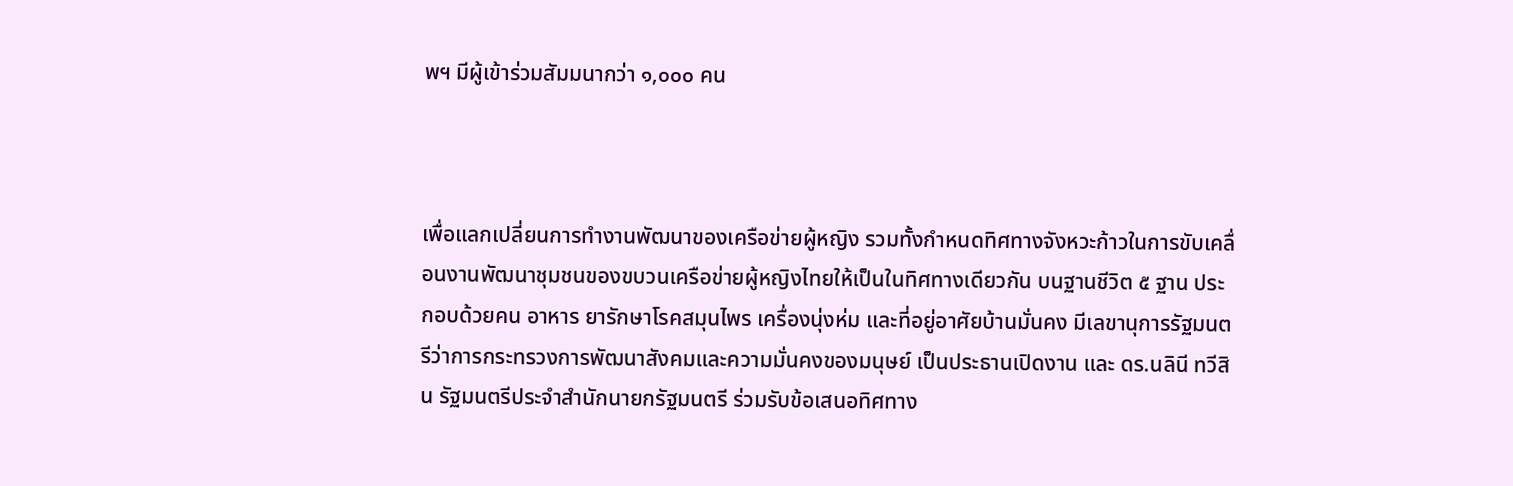พฯ มีผู้เข้าร่วมสัมมนากว่า ๑,๐๐๐ คน



เพื่อแลกเปลี่ยนการทำงานพัฒนาของเครือข่ายผู้หญิง รวมทั้งกำหนดทิศทางจังหวะก้าวในการขับเคลื่อนงานพัฒนาชุมชนของขบวนเครือข่ายผู้หญิงไทยให้เป็นในทิศทางเดียวกัน บนฐานชีวิต ๕ ฐาน ประกอบด้วยคน อาหาร ยารักษาโรคสมุนไพร เครื่องนุ่งห่ม และที่อยู่อาศัยบ้านมั่นคง มีเลขานุการรัฐมนตรีว่าการกระทรวงการพัฒนาสังคมและความมั่นคงของมนุษย์ เป็นประธานเปิดงาน และ ดร.นลินี ทวีสิน รัฐมนตรีประจำสำนักนายกรัฐมนตรี ร่วมรับข้อเสนอทิศทาง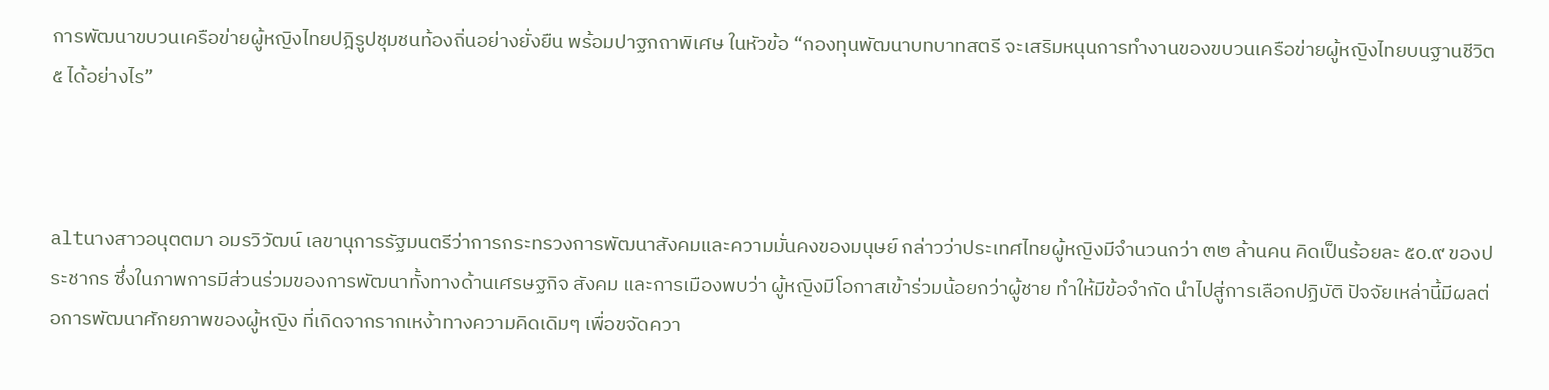การพัฒนาขบวนเครือข่ายผู้หญิงไทยปฎิรูปชุมชนท้องถิ่นอย่างยั่งยืน พร้อมปาฐกถาพิเศษ ในหัวข้อ “กองทุนพัฒนาบทบาทสตรี จะเสริมหนุนการทำงานของขบวนเครือข่ายผู้หญิงไทยบนฐานชีวิต ๕ ได้อย่างไร”



altนางสาวอนุตตมา อมรวิวัฒน์ เลขานุการรัฐมนตรีว่าการกระทรวงการพัฒนาสังคมและความมั่นคงของมนุษย์ กล่าวว่าประเทศไทยผู้หญิงมีจำนวนกว่า ๓๒ ล้านคน คิดเป็นร้อยละ ๕๐.๙ ของประชากร ซึ่งในภาพการมีส่วนร่วมของการพัฒนาทั้งทางด้านเศรษฐกิจ สังคม และการเมืองพบว่า ผู้หญิงมีโอกาสเข้าร่วมน้อยกว่าผู้ชาย ทำให้มีข้อจำกัด นำไปสู่การเลือกปฏิบัติ ปัจจัยเหล่านี้มีผลต่อการพัฒนาศักยภาพของผู้หญิง ที่เกิดจากรากเหง้าทางความคิดเดิมๆ เพื่อขจัดควา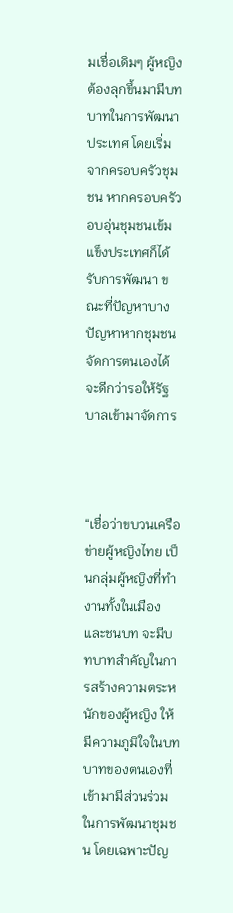มเชื่อเดิมๆ ผู้หญิงต้องลุกขึ้นมามีบทบาทในการพัฒนาประเทศ โดยเริ่มจากครอบครัวชุมชน หากครอบครัวอบอุ่นชุมชนเข้มแข็งประเทศก็ได้รับการพัฒนา ขณะที่ปัญหาบางปัญหาหากชุมชนจัดการตนเองได้จะดีกว่ารอให้รัฐบาลเข้ามาจัดการ



“เชื่อว่าขบวนเครือข่ายผู้หญิงไทย เป็นกลุ่มผู้หญิงที่ทำงานทั้งในเมืองและชนบท จะมีบทบาทสำคัญในการสร้างความตระหนักของผู้หญิง ให้มีความภูมิใจในบทบาทของตนเองที่เข้ามามีส่วนร่วมในการพัฒนาชุมชน โดยเฉพาะปัญ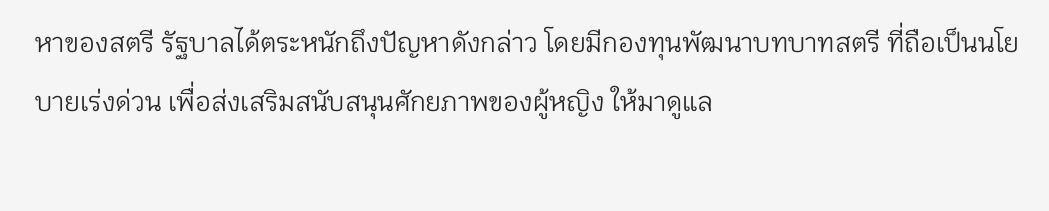หาของสตรี รัฐบาลได้ตระหนักถึงปัญหาดังกล่าว โดยมีกองทุนพัฒนาบทบาทสตรี ที่ถือเป็นนโยบายเร่งด่วน เพื่อส่งเสริมสนับสนุนศักยภาพของผู้หญิง ให้มาดูแล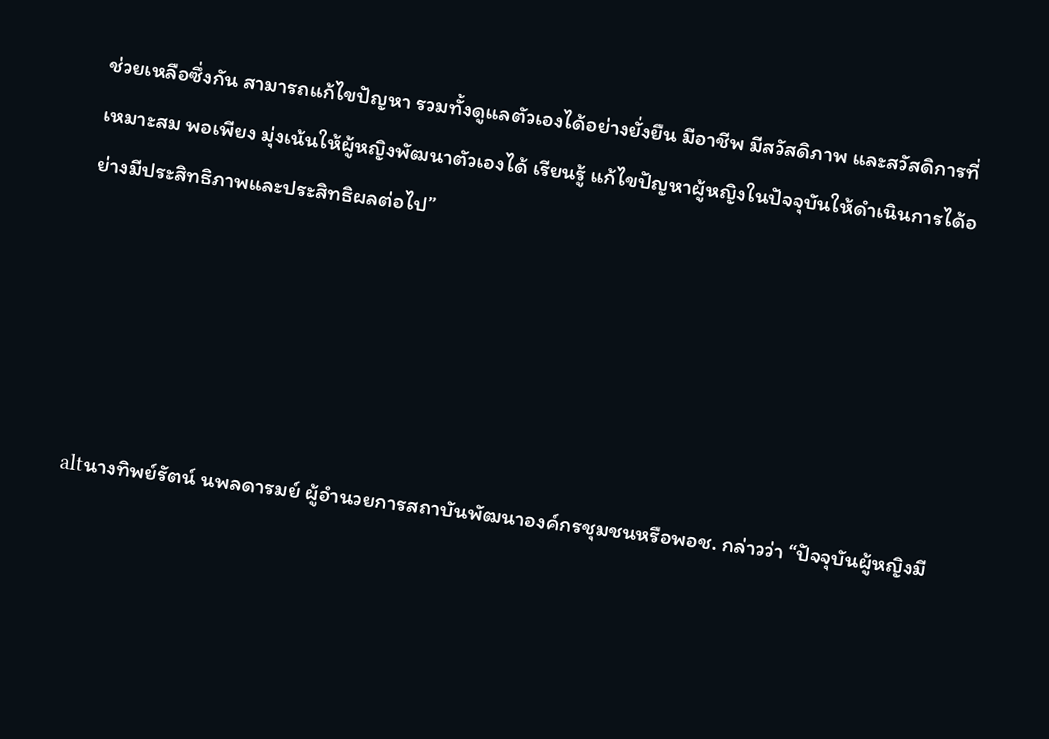ช่วยเหลือซึ่งกัน สามารถแก้ไขปัญหา รวมทั้งดูแลตัวเองได้อย่างยั่งยืน มีอาชีพ มีสวัสดิภาพ และสวัสดิการที่เหมาะสม พอเพียง มุ่งเน้นให้ผู้หญิงพัฒนาตัวเองได้ เรียนรู้ แก้ไขปัญหาผู้หญิงในปัจจุบันให้ดำเนินการได้อย่างมีประสิทธิภาพและประสิทธิผลต่อไป”





altนางทิพย์รัตน์ นพลดารมย์ ผู้อำนวยการสถาบันพัฒนาองค์กรชุมชนหรือพอช. กล่าวว่า “ปัจจุบันผู้หญิงมี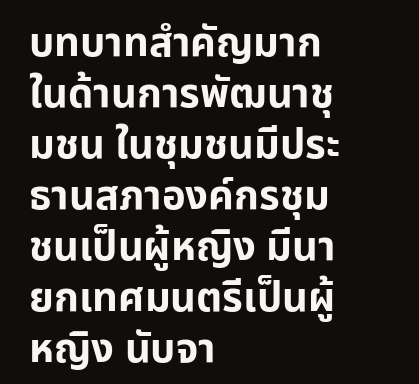บทบาทสำคัญมาก ในด้านการพัฒนาชุมชน ในชุมชนมีประธานสภาองค์กรชุมชนเป็นผู้หญิง มีนายกเทศมนตรีเป็นผู้หญิง นับจา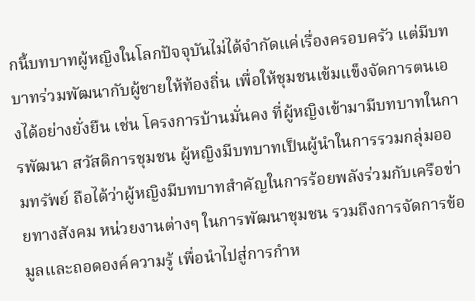กนี้บทบาทผู้หญิงในโลกปัจจุบันไม่ได้จำกัดแค่เรื่องครอบครัว แต่มีบทบาทร่วมพัฒนากับผู้ชายให้ท้องถิ่น เพื่อให้ชุมชนเข้มแข็งจัดการตนเองได้อย่างยั่งยืน เช่น โครงการบ้านมั่นคง ที่ผู้หญิงเข้ามามีบทบาทในการพัฒนา สวัสดิการชุมชน ผู้หญิงมีบทบาทเป็นผู้นำในการรวมกลุ่มออมทรัพย์ ถือได้ว่าผู้หญิงมีบทบาทสำคัญในการร้อยพลังร่วมกับเครือข่ายทางสังคม หน่วยงานต่างๆ ในการพัฒนาชุมชน รวมถึงการจัดการข้อมูลและถอดองค์ความรู้ เพื่อนำไปสู่การกำห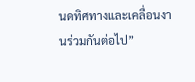นดทิศทางและเคลื่อนงานร่วมกันต่อไป”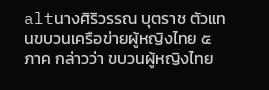altนางศิริวรรณ บุตราช ตัวแทนขบวนเครือข่ายผู้หญิงไทย ๕ ภาค กล่าวว่า ขบวนผู้หญิงไทย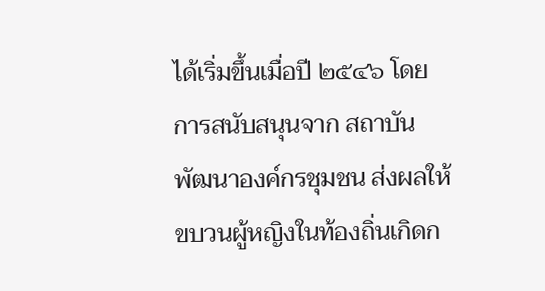ได้เริ่มขึ้นเมื่อปี ๒๕๔๖ โดยการสนับสนุนจาก สถาบันพัฒนาองค์กรชุมชน ส่งผลให้ขบวนผู้หญิงในท้องถิ่นเกิดก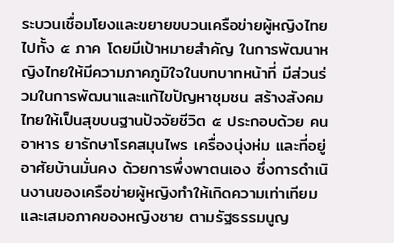ระบวนเชื่อมโยงและขยายขบวนเครือข่ายผู้หญิงไทยไปทั้ง ๕ ภาค โดยมีเป้าหมายสำคัญ ในการพัฒนาหญิงไทยให้มีความภาคภูมิใจในบทบาทหน้าที่ มีส่วนร่วมในการพัฒนาและแก้ไขปัญหาชุมชน สร้างสังคมไทยให้เป็นสุขบนฐานปัจจัยชีวิต ๕ ประกอบด้วย คน อาหาร ยารักษาโรคสมุนไพร เครื่องนุ่งห่ม และที่อยู่อาศัยบ้านมั่นคง ด้วยการพึ่งพาตนเอง ซึ่งการดำเนินงานของเครือข่ายผู้หญิงทำให้เกิดความเท่าเทียมและเสมอภาคของหญิงชาย ตามรัฐธรรมนูญ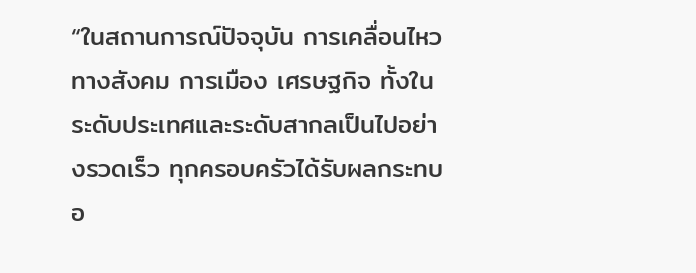“ในสถานการณ์ปัจจุบัน การเคลื่อนไหวทางสังคม การเมือง เศรษฐกิจ ทั้งในระดับประเทศและระดับสากลเป็นไปอย่างรวดเร็ว ทุกครอบครัวได้รับผลกระทบอ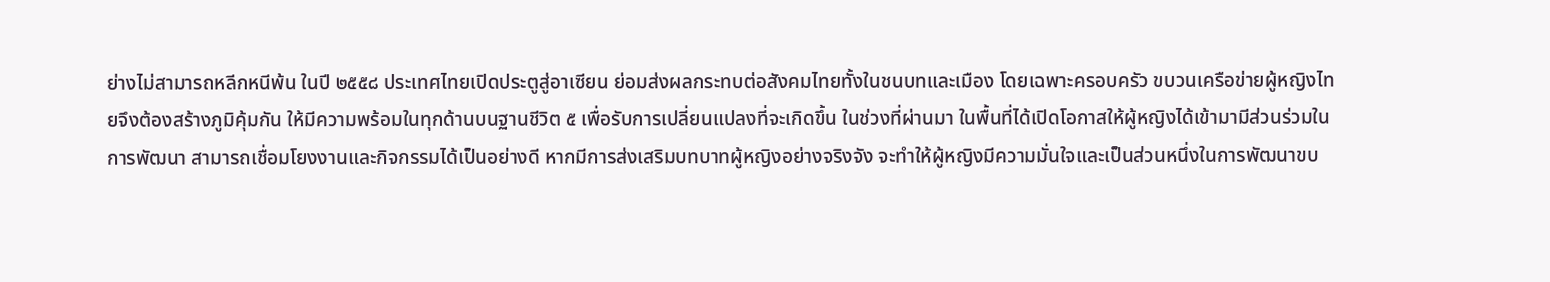ย่างไม่สามารถหลีกหนีพ้น ในปี ๒๕๕๘ ประเทศไทยเปิดประตูสู่อาเซียน ย่อมส่งผลกระทบต่อสังคมไทยทั้งในชนบทและเมือง โดยเฉพาะครอบครัว ขบวนเครือข่ายผู้หญิงไทยจึงต้องสร้างภูมิคุ้มกัน ให้มีความพร้อมในทุกด้านบนฐานชีวิต ๕ เพื่อรับการเปลี่ยนแปลงที่จะเกิดขึ้น ในช่วงที่ผ่านมา ในพื้นที่ได้เปิดโอกาสให้ผู้หญิงได้เข้ามามีส่วนร่วมในการพัฒนา สามารถเชื่อมโยงงานและกิจกรรมได้เป็นอย่างดี หากมีการส่งเสริมบทบาทผู้หญิงอย่างจริงจัง จะทำให้ผู้หญิงมีความมั่นใจและเป็นส่วนหนึ่งในการพัฒนาขบ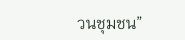วนชุมชน”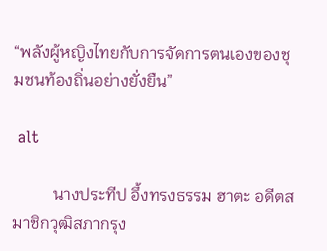“พลังผู้หญิงไทยกับการจัดการตนเองของชุมชนท้องถิ่นอย่างยั่งยืน”

 alt

          นางประทีป อึ้งทรงธรรม ฮาตะ อดีตสมาชิกวุฒิสภากรุง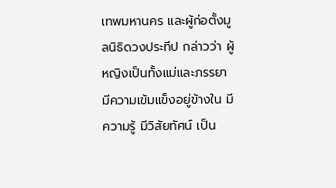เทพมหานคร และผู้ก่อตั้งมูลนิธิดวงประทีป กล่าวว่า ผู้หญิงเป็นทั้งแม่และภรรยา มีความเข้มแข็งอยู่ข้างใน มีความรู้ มีวิสัยทัศน์ เป็น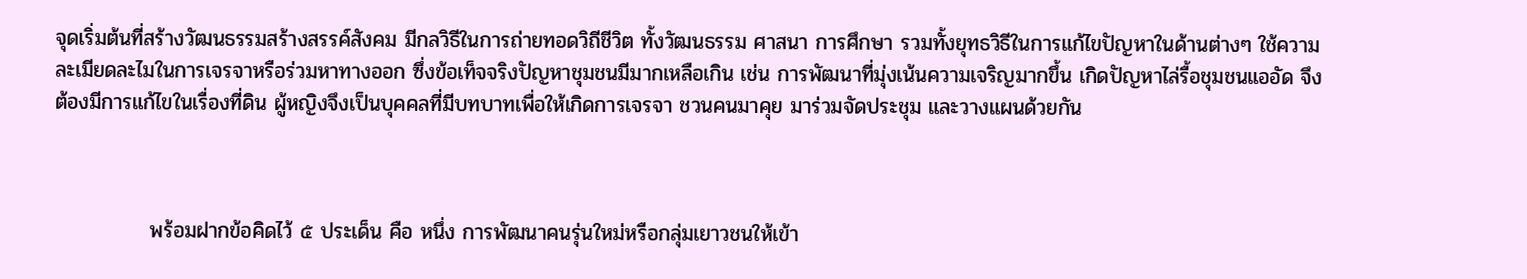จุดเริ่มต้นที่สร้างวัฒนธรรมสร้างสรรค์สังคม มีกลวิธีในการถ่ายทอดวิถีชีวิต ทั้งวัฒนธรรม ศาสนา การศึกษา รวมทั้งยุทธวิธีในการแก้ไขปัญหาในด้านต่างๆ ใช้ความละเมียดละไมในการเจรจาหรือร่วมหาทางออก ซึ่งข้อเท็จจริงปัญหาชุมชนมีมากเหลือเกิน เช่น การพัฒนาที่มุ่งเน้นความเจริญมากขึ้น เกิดปัญหาไล่รื้อชุมชนแออัด จึงต้องมีการแก้ไขในเรื่องที่ดิน ผู้หญิงจึงเป็นบุคคลที่มีบทบาทเพื่อให้เกิดการเจรจา ชวนคนมาคุย มาร่วมจัดประชุม และวางแผนด้วยกัน



             พร้อมฝากข้อคิดไว้ ๕ ประเด็น คือ หนึ่ง การพัฒนาคนรุ่นใหม่หรือกลุ่มเยาวชนให้เข้า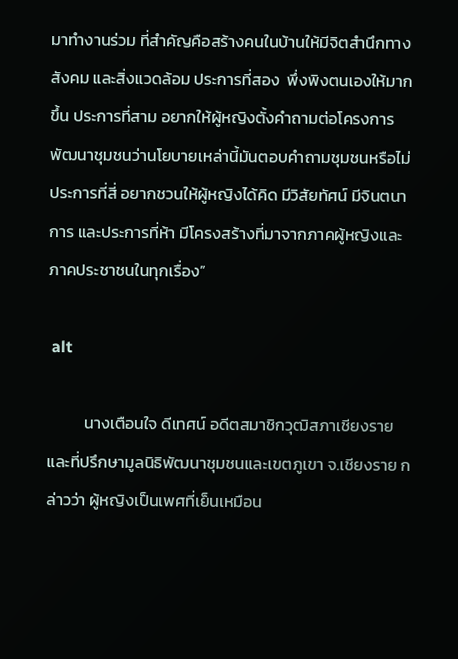มาทำงานร่วม ที่สำคัญคือสร้างคนในบ้านให้มีจิตสำนึกทางสังคม และสิ่งแวดล้อม ประการที่สอง  พึ่งพิงตนเองให้มากขึ้น ประการที่สาม อยากให้ผู้หญิงตั้งคำถามต่อโครงการพัฒนาชุมชนว่านโยบายเหล่านี้มันตอบคำถามชุมชนหรือไม่ ประการที่สี่ อยากชวนให้ผู้หญิงได้คิด มีวิสัยทัศน์ มีจินตนาการ และประการที่ห้า มีโครงสร้างที่มาจากภาคผู้หญิงและภาคประชาชนในทุกเรื่อง”

 alt

          นางเตือนใจ ดีเทศน์ อดีตสมาชิกวุฒิสภาเชียงราย และที่ปรึกษามูลนิธิพัฒนาชุมชนและเขตภูเขา จ.เชียงราย กล่าวว่า ผู้หญิงเป็นเพศที่เย็นเหมือน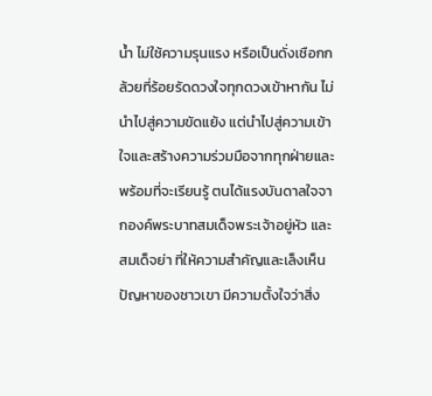น้ำ ไม่ใช้ความรุนแรง หรือเป็นดั่งเชือกกล้วยที่ร้อยรัดดวงใจทุกดวงเข้าหากัน ไม่นำไปสู่ความขัดแย้ง แต่นำไปสู่ความเข้าใจและสร้างความร่วมมือจากทุกฝ่ายและพร้อมที่จะเรียนรู้ ตนได้แรงบันดาลใจจากองค์พระบาทสมเด็จพระเจ้าอยู่หัว และสมเด็จย่า ที่ให้ความสำคัญและเล็งเห็นปัญหาของชาวเขา มีความตั้งใจว่าสิ่ง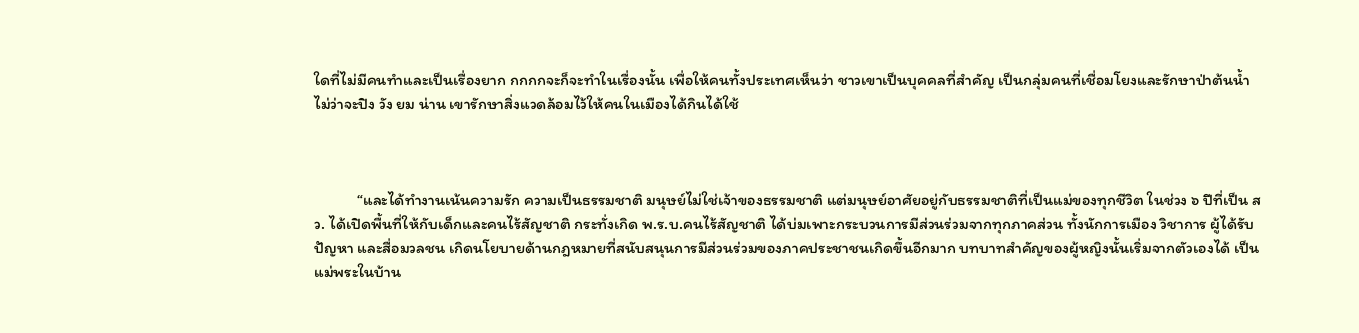ใดที่ไม่มีคนทำและเป็นเรื่องยาก กกกกจะก็จะทำในเรื่องนั้น เพื่อให้คนทั้งประเทศเห็นว่า ชาวเขาเป็นบุคคลที่สำคัญ เป็นกลุ่มคนที่เชื่อมโยงและรักษาป่าต้นน้ำ ไม่ว่าจะปิง วัง ยม น่าน เขารักษาสิ่งแวดล้อมไว้ให้คนในเมืองได้กินได้ใช้



            “และได้ทำงานเน้นความรัก ความเป็นธรรมชาติ มนุษย์ไม่ใช่เจ้าของธรรมชาติ แต่มนุษย์อาศัยอยู่กับธรรมชาติที่เป็นแม่ของทุกชีวิต ในช่วง ๖ ปีที่เป็น สว. ได้เปิดพื้นที่ให้กับเด็กและคนไร้สัญชาติ กระทั่งเกิด พ.ร.บ.คนไร้สัญชาติ ได้บ่มเพาะกระบวนการมีส่วนร่วมจากทุกภาคส่วน ทั้งนักการเมือง วิชาการ ผู้ได้รับปัญหา และสื่อมวลชน เกิดนโยบายด้านกฎหมายที่สนับสนุนการมีส่วนร่วมของภาคประชาชนเกิดขึ้นอีกมาก บทบาทสำคัญของผู้หญิงนั้นเริ่มจากตัวเองได้ เป็นแม่พระในบ้าน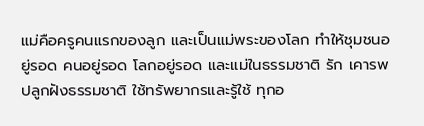แม่คือครูคนแรกของลูก และเป็นแม่พระของโลก ทำให้ชุมชนอยู่รอด คนอยู่รอด โลกอยู่รอด และแม่ในธรรมชาติ รัก เคารพ ปลูกฝังธรรมชาติ ใช้ทรัพยากรและรู้ใช้ ทุกอ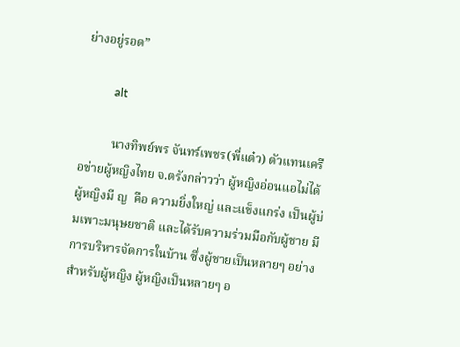ย่างอยู่รอด”

          alt

          นางทิพย์พร จันทร์เพชร(พี่แต๋ว) ตัวแทนเครือข่ายผู้หญิงไทย จ.ตรังกล่าวว่า ผู้หญิงอ่อนแอไม่ได้ ผู้หญิงมี ญ  คือ ความยิ่งใหญ่ และแข็งแกร่ง เป็นผู้บ่มเพาะมนุษยชาติ และได้รับความร่วมมือกับผู้ชาย มีการบริหารจัดการในบ้าน ซึ่งผู้ชายเป็นหลายๆ อย่างสำหรับผู้หญิง ผู้หญิงเป็นหลายๆ อ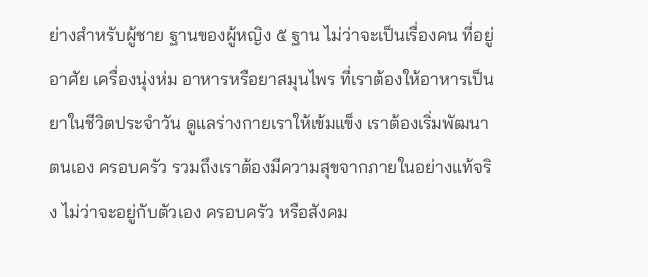ย่างสำหรับผู้ชาย ฐานของผู้หญิง ๕ ฐาน ไม่ว่าจะเป็นเรื่องคน ที่อยู่อาศัย เครื่องนุ่งห่ม อาหารหรือยาสมุนไพร ที่เราต้องให้อาหารเป็นยาในชีวิตประจำวัน ดูแลร่างกายเราให้เข้มแข็ง เราต้องเริ่มพัฒนาตนเอง ครอบครัว รวมถึงเราต้องมีความสุขจากภายในอย่างแท้จริง ไม่ว่าจะอยู่กับตัวเอง ครอบครัว หรือสังคม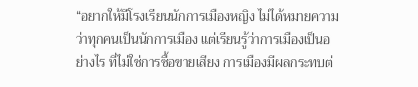“อยากให้มีโรงเรียนนักการเมืองหญิง ไม่ได้หมายความว่าทุกคนเป็นนักการเมือง แต่เรียนรู้ว่าการเมืองเป็นอย่างไร ที่ไม่ใช่การซื้อขายเสียง การเมืองมีผลกระทบต่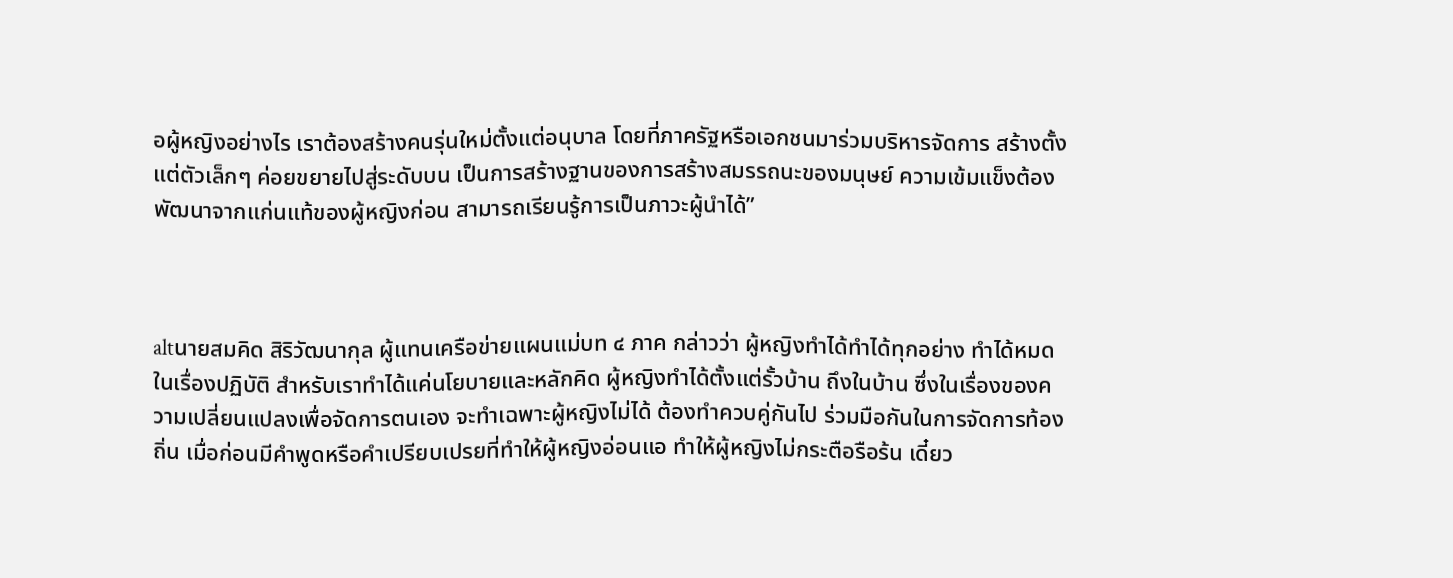อผู้หญิงอย่างไร เราต้องสร้างคนรุ่นใหม่ตั้งแต่อนุบาล โดยที่ภาครัฐหรือเอกชนมาร่วมบริหารจัดการ สร้างตั้งแต่ตัวเล็กๆ ค่อยขยายไปสู่ระดับบน เป็นการสร้างฐานของการสร้างสมรรถนะของมนุษย์ ความเข้มแข็งต้องพัฒนาจากแก่นแท้ของผู้หญิงก่อน สามารถเรียนรู้การเป็นภาวะผู้นำได้”



altนายสมคิด สิริวัฒนากุล ผู้แทนเครือข่ายแผนแม่บท ๔ ภาค กล่าวว่า ผู้หญิงทำได้ทำได้ทุกอย่าง ทำได้หมดในเรื่องปฏิบัติ สำหรับเราทำได้แค่นโยบายและหลักคิด ผู้หญิงทำได้ตั้งแต่รั้วบ้าน ถึงในบ้าน ซึ่งในเรื่องของความเปลี่ยนแปลงเพื่อจัดการตนเอง จะทำเฉพาะผู้หญิงไม่ได้ ต้องทำควบคู่กันไป ร่วมมือกันในการจัดการท้องถิ่น เมื่อก่อนมีคำพูดหรือคำเปรียบเปรยที่ทำให้ผู้หญิงอ่อนแอ ทำให้ผู้หญิงไม่กระตือรือร้น เดี๋ยว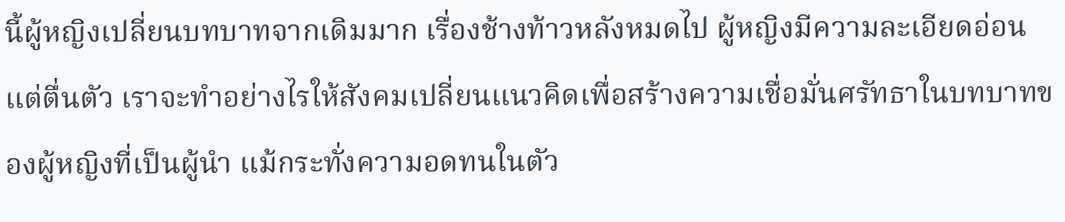นี้ผู้หญิงเปลี่ยนบทบาทจากเดิมมาก เรื่องช้างท้าวหลังหมดไป ผู้หญิงมีความละเอียดอ่อน แต่ตื่นตัว เราจะทำอย่างไรให้สังคมเปลี่ยนแนวคิดเพื่อสร้างความเชื่อมั่นศรัทธาในบทบาทของผู้หญิงที่เป็นผู้นำ แม้กระทั่งความอดทนในตัว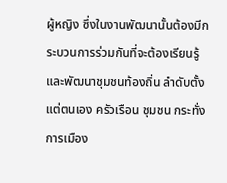ผู้หญิง ซึ่งในงานพัฒนานั้นต้องมีกระบวนการร่วมกันที่จะต้องเรียนรู้และพัฒนาชุมชนท้องถิ่น ลำดับตั้งแต่ตนเอง ครัวเรือน ชุมชน กระทั่งการเมือง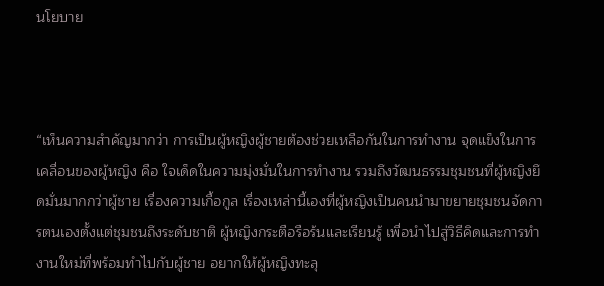นโยบาย



“เห็นความสำคัญมากว่า การเป็นผู้หญิงผู้ชายต้องช่วยเหลือกันในการทำงาน จุดแข็งในการเคลื่อนของผู้หญิง คือ ใจเด็ดในความมุ่งมั่นในการทำงาน รวมถึงวัฒนธรรมชุมชนที่ผู้หญิงยึดมั่นมากกว่าผู้ชาย เรื่องความเกื้อกูล เรื่องเหล่านี้เองที่ผู้หญิงเป็นคนนำมาขยายชุมชนจัดการตนเองตั้งแต่ชุมชนถึงระดับชาติ ผู้หญิงกระตือรือร้นและเรียนรู้ เพื่อนำไปสู่วิธีคิดและการทำงานใหม่ที่พร้อมทำไปกับผู้ชาย อยากให้ผู้หญิงทะลุ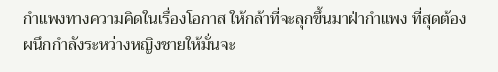กำแพงทางความคิดในเรื่องโอกาส ให้กล้าที่จะลุกขึ้นมาฝ่ากำแพง ที่สุดต้องผนึกกำลังระหว่างหญิงชายให้มั่นจะ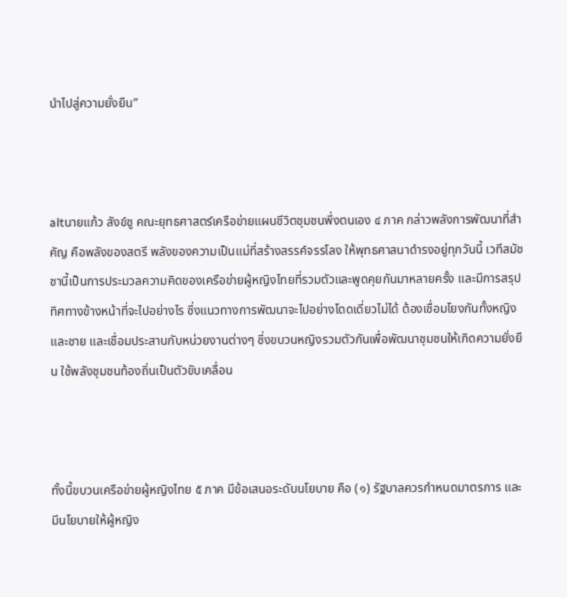นำไปสู่ความยั่งยืน”



altนายแก้ว สังข์ชู คณะยุทธศาสตร์เครือข่ายแผนชีวิตชุมชนพึ่งตนเอง ๔ ภาค กล่าวพลังการพัฒนาที่สำคัญ คือพลังของสตรี พลังของความเป็นแม่ที่สร้างสรรค์จรรโลง ให้พุทธศาสนาดำรงอยู่ทุกวันนี้ เวทีสมัชชานี้เป็นการประมวลความคิดของเครือข่ายผู้หญิงไทยที่รวมตัวและพูดคุยกันมาหลายครั้ง และมีการสรุปทิศทางข้างหน้าที่จะไปอย่างไร ซึ่งแนวทางการพัฒนาจะไปอย่างโดดเดี่ยวไม่ได้ ต้องเชื่อมโยงกันทั้งหญิงและชาย และเชื่อมประสานกับหน่วยงานต่างๆ ซึ่งขบวนหญิงรวมตัวกันเพื่อพัฒนาชุมชนให้เกิดความยั่งยืน ใช้พลังชุมชนท้องถิ่นเป็นตัวขับเคลื่อน



ทั้งนี้ขบวนเครือข่ายผู้หญิงไทย ๕ ภาค มีข้อเสนอระดับนโยบาย คือ (๑) รัฐบาลควรกำหนดมาตรการ และมีนโยบายให้ผู้หญิง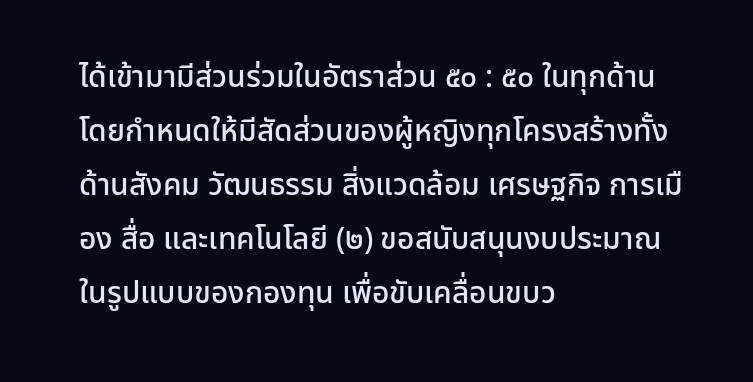ได้เข้ามามีส่วนร่วมในอัตราส่วน ๕๐ : ๕๐ ในทุกด้าน โดยกำหนดให้มีสัดส่วนของผู้หญิงทุกโครงสร้างทั้งด้านสังคม วัฒนธรรม สิ่งแวดล้อม เศรษฐกิจ การเมือง สื่อ และเทคโนโลยี (๒) ขอสนับสนุนงบประมาณในรูปแบบของกองทุน เพื่อขับเคลื่อนขบว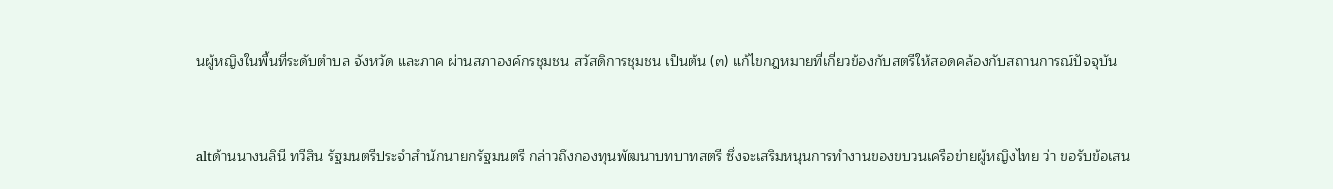นผู้หญิงในพื้นที่ระดับตำบล จังหวัด และภาค ผ่านสภาองค์กรชุมชน สวัสดิการชุมชน เป็นต้น (๓) แก้ไขกฎหมายที่เกี่ยวข้องกับสตรีให้สอดคล้องกับสถานการณ์ปัจจุบัน



altด้านนางนลินี ทวีสิน รัฐมนตรีประจำสำนักนายกรัฐมนตรี กล่าวถึงกองทุนพัฒนาบทบาทสตรี ซึ่งจะเสริมหนุนการทำงานของขบวนเครือข่ายผู้หญิงไทย ว่า ขอรับข้อเสน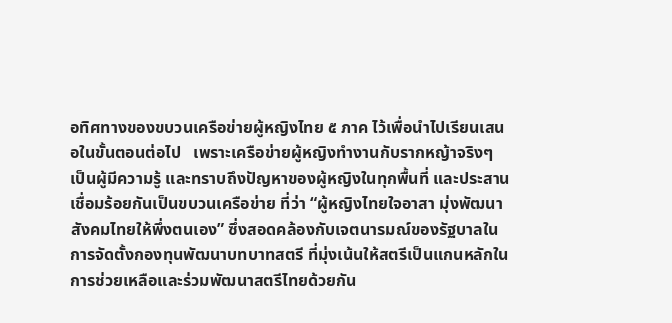อทิศทางของขบวนเครือข่ายผู้หญิงไทย ๕ ภาค ไว้เพื่อนำไปเรียนเสนอในขั้นตอนต่อไป   เพราะเครือข่ายผู้หญิงทำงานกับรากหญ้าจริงๆ เป็นผู้มีความรู้ และทราบถึงปัญหาของผู้หญิงในทุกพื้นที่ และประสานเชื่อมร้อยกันเป็นขบวนเครือข่าย ที่ว่า “ผู้หญิงไทยใจอาสา มุ่งพัฒนาสังคมไทยให้พึ่งตนเอง” ซึ่งสอดคล้องกับเจตนารมณ์ของรัฐบาลในการจัดตั้งกองทุนพัฒนาบทบาทสตรี ที่มุ่งเน้นให้สตรีเป็นแกนหลักในการช่วยเหลือและร่วมพัฒนาสตรีไทยด้วยกัน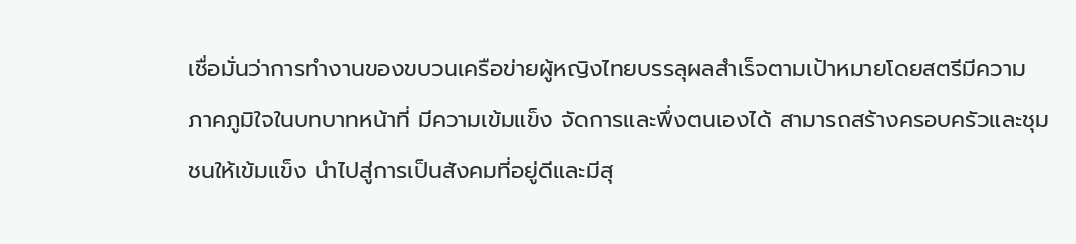เชื่อมั่นว่าการทำงานของขบวนเครือข่ายผู้หญิงไทยบรรลุผลสำเร็จตามเป้าหมายโดยสตรีมีความภาคภูมิใจในบทบาทหน้าที่ มีความเข้มแข็ง จัดการและพึ่งตนเองได้ สามารถสร้างครอบครัวและชุมชนให้เข้มแข็ง นำไปสู่การเป็นสังคมที่อยู่ดีและมีสุ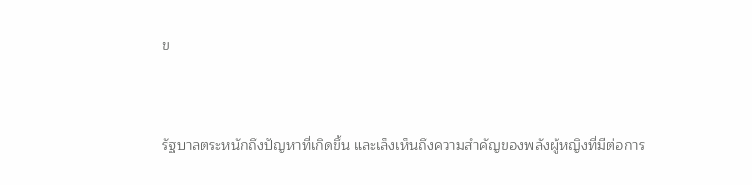ข



รัฐบาลตระหนักถึงปัญหาที่เกิดขึ้น และเล็งเห็นถึงความสำคัญของพลังผู้หญิงที่มีต่อการ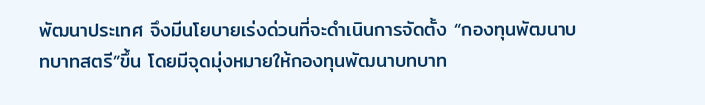พัฒนาประเทศ จึงมีนโยบายเร่งด่วนที่จะดำเนินการจัดตั้ง “กองทุนพัฒนาบทบาทสตรี”ขึ้น โดยมีจุดมุ่งหมายให้กองทุนพัฒนาบทบาท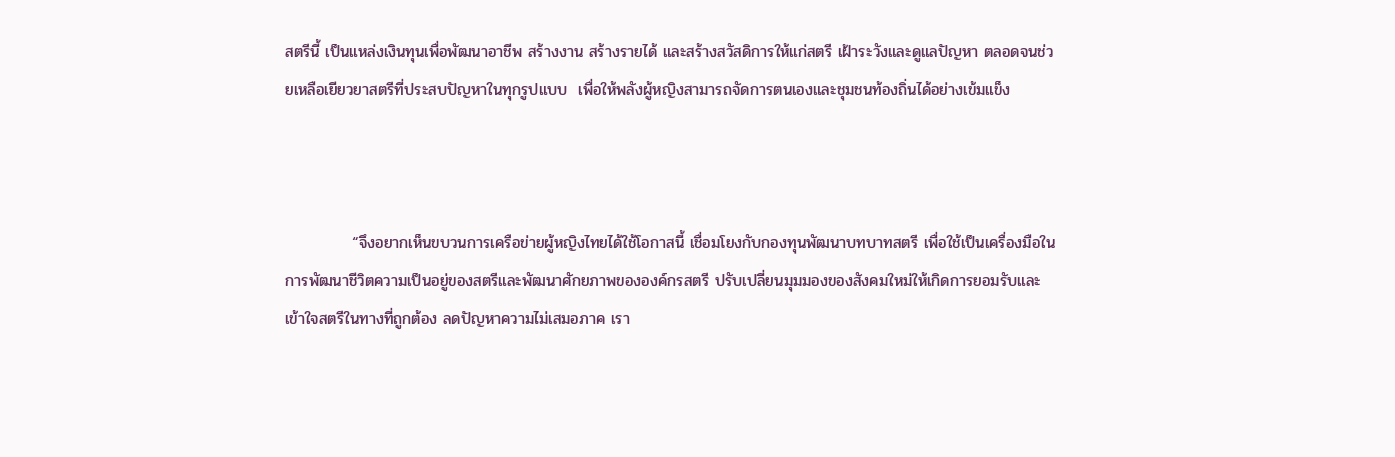สตรีนี้ เป็นแหล่งเงินทุนเพื่อพัฒนาอาชีพ สร้างงาน สร้างรายได้ และสร้างสวัสดิการให้แก่สตรี เฝ้าระวังและดูแลปัญหา ตลอดจนช่วยเหลือเยียวยาสตรีที่ประสบปัญหาในทุกรูปแบบ  เพื่อให้พลังผู้หญิงสามารถจัดการตนเองและชุมชนท้องถิ่นได้อย่างเข้มแข็ง



            “จึงอยากเห็นขบวนการเครือข่ายผู้หญิงไทยได้ใช้โอกาสนี้ เชื่อมโยงกับกองทุนพัฒนาบทบาทสตรี เพื่อใช้เป็นเครื่องมือในการพัฒนาชีวิตความเป็นอยู่ของสตรีและพัฒนาศักยภาพขององค์กรสตรี ปรับเปลี่ยนมุมมองของสังคมใหม่ให้เกิดการยอมรับและเข้าใจสตรีในทางที่ถูกต้อง ลดปัญหาความไม่เสมอภาค เรา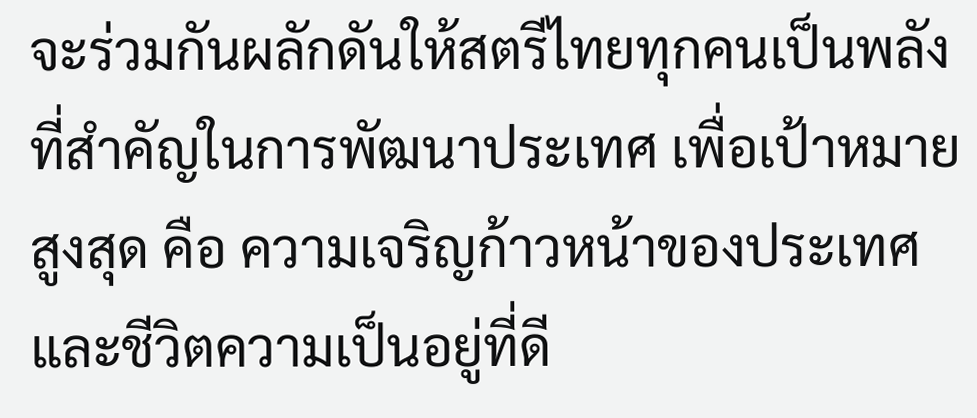จะร่วมกันผลักดันให้สตรีไทยทุกคนเป็นพลังที่สำคัญในการพัฒนาประเทศ เพื่อเป้าหมายสูงสุด คือ ความเจริญก้าวหน้าของประเทศ และชีวิตความเป็นอยู่ที่ดี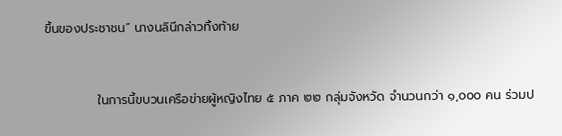ขึ้นของประชาชน” นางนลินีกล่าวทิ้งท้าย



            ในการนี้ขบวนเครือข่ายผู้หญิงไทย ๕ ภาค ๒๒ กลุ่มจังหวัด จำนวนกว่า ๑,๐๐๐ คน ร่วมป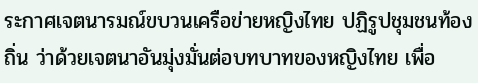ระกาศเจตนารมณ์ขบวนเครือข่ายหญิงไทย ปฏิรูปชุมชนท้องถิ่น ว่าด้วยเจตนาอันมุ่งมั่นต่อบทบาทของหญิงไทย เพื่อ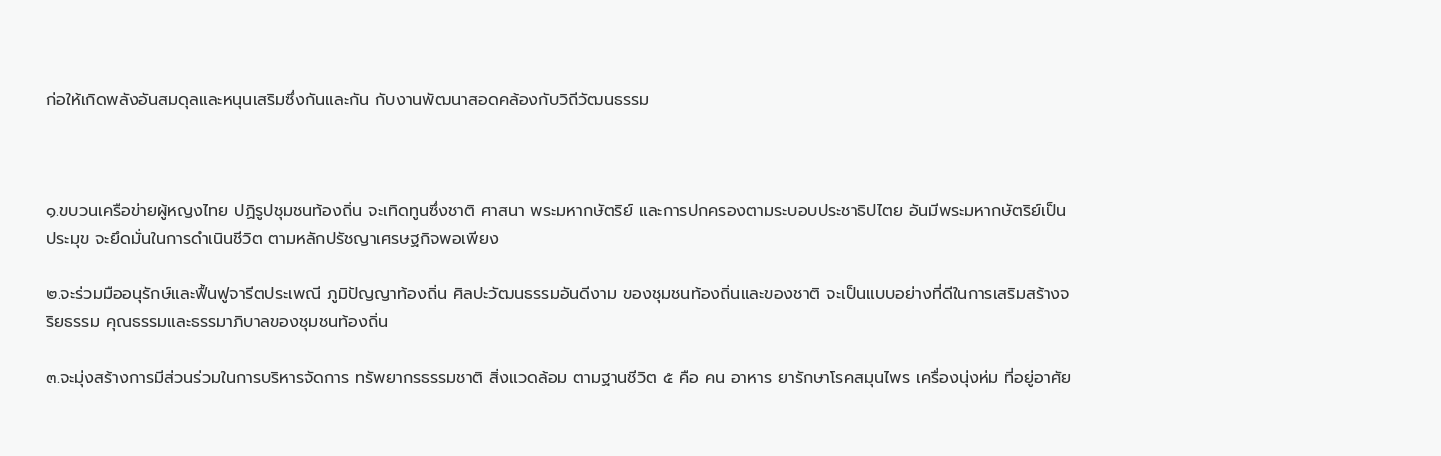ก่อให้เกิดพลังอันสมดุลและหนุนเสริมซึ่งกันและกัน กับงานพัฒนาสอดคล้องกับวิถีวัฒนธรรม



๑.ขบวนเครือข่ายผู้หญงไทย ปฏิรูปชุมชนท้องถิ่น จะเทิดทูนซึ่งชาติ ศาสนา พระมหากษัตริย์ และการปกครองตามระบอบประชาธิปไตย อันมีพระมหากษัตริย์เป็นประมุข จะยึดมั่นในการดำเนินชีวิต ตามหลักปรัชญาเศรษฐกิจพอเพียง

๒.จะร่วมมืออนุรักษ์และฟื้นฟูจารีตประเพณี ภูมิปัญญาท้องถิ่น ศิลปะวัฒนธรรมอันดีงาม ของชุมชนท้องถิ่นและของชาติ จะเป็นแบบอย่างที่ดีในการเสริมสร้างจริยธรรม คุณธรรมและธรรมาภิบาลของชุมชนท้องถิ่น

๓.จะมุ่งสร้างการมีส่วนร่วมในการบริหารจัดการ ทรัพยากรธรรมชาติ สิ่งแวดล้อม ตามฐานชีวิต ๕ คือ คน อาหาร ยารักษาโรคสมุนไพร เครื่องนุ่งห่ม ที่อยู่อาศัย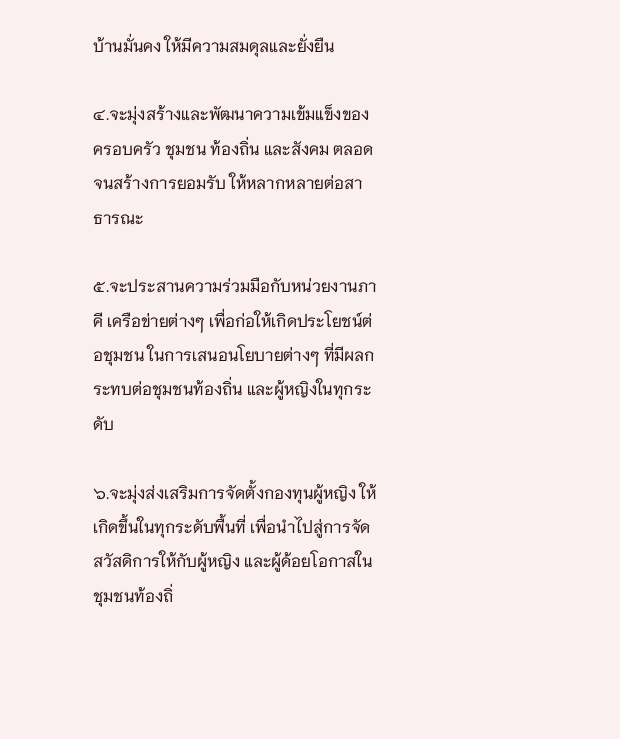บ้านมั่นคง ให้มีความสมดุลและยั่งยืน

๔.จะมุ่งสร้างและพัฒนาความเข้มแข็งของครอบครัว ชุมชน ท้องถิ่น และสังคม ตลอดจนสร้างการยอมรับ ให้หลากหลายต่อสาธารณะ

๕.จะประสานความร่วมมือกับหน่วยงานภาคี เครือข่ายต่างๆ เพื่อก่อให้เกิดประโยชน์ต่อชุมชน ในการเสนอนโยบายต่างๆ ที่มีผลกระทบต่อชุมชนท้องถิ่น และผู้หญิงในทุกระดับ

๖.จะมุ่งส่งเสริมการจัดตั้งกองทุนผู้หญิง ให้เกิดขึ้นในทุกระดับพื้นที่ เพื่อนำไปสู่การจัดสวัสดิการให้กับผู้หญิง และผู้ด้อยโอกาสในชุมชนท้องถิ่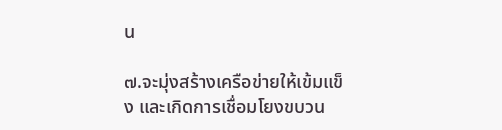น

๗.จะมุ่งสร้างเครือข่ายให้เข้มแข็ง และเกิดการเชื่อมโยงขบวน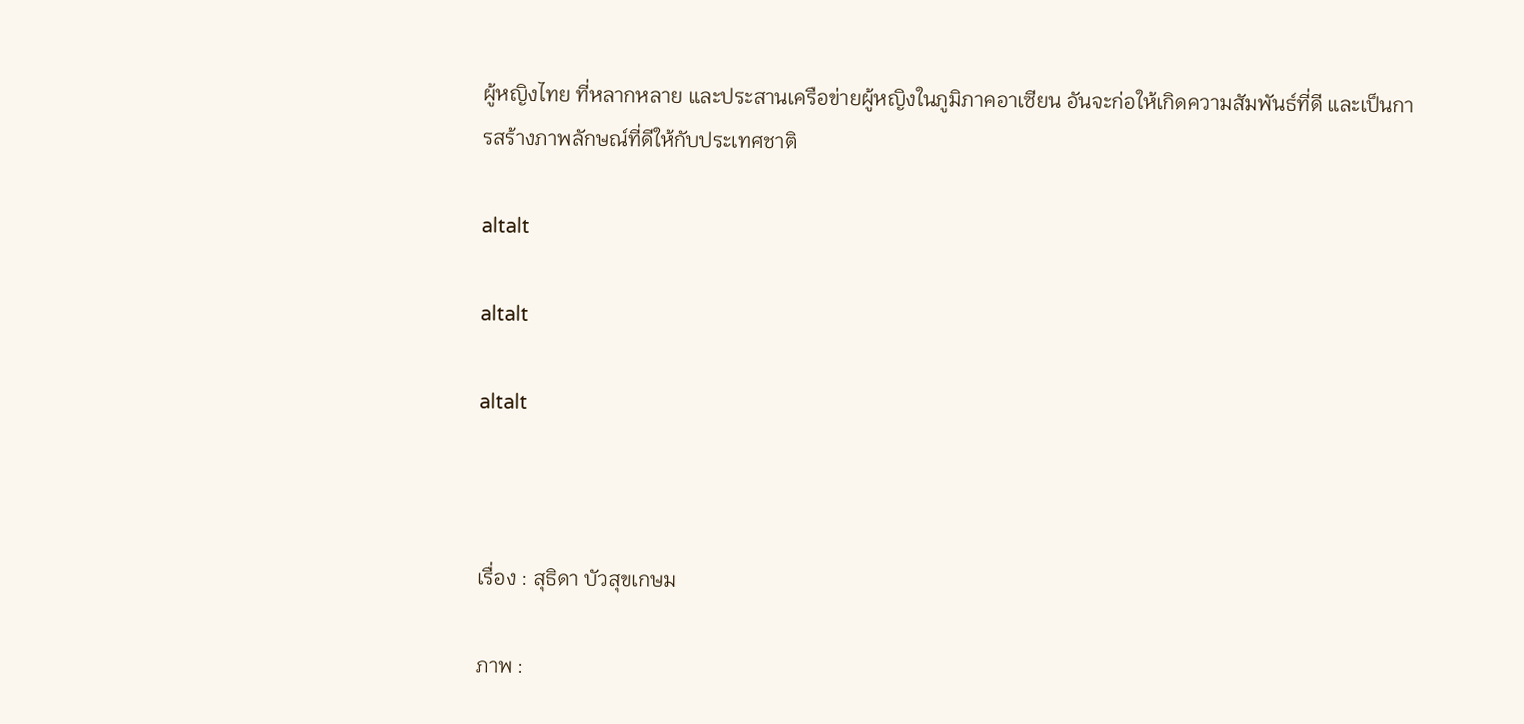ผู้หญิงไทย ที่หลากหลาย และประสานเครือข่ายผู้หญิงในภูมิภาคอาเซียน อันจะก่อให้เกิดความสัมพันธ์ที่ดี และเป็นการสร้างภาพลักษณ์ที่ดีให้กับประเทศชาติ

altalt

altalt

altalt



เรื่อง : สุธิดา บัวสุขเกษม

ภาพ :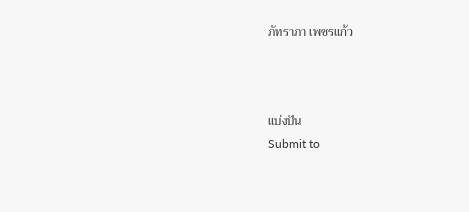ภัทราภา เพชรแก้ว



แบ่งปัน
Submit to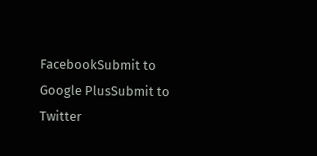FacebookSubmit to Google PlusSubmit to Twitter